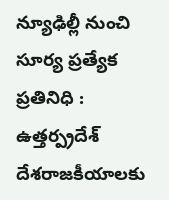న్యూఢిల్లీ నుంచి సూర్య ప్రత్యేక ప్రతినిధి : ఉత్తర్ప్రదేశ్ దేశరాజకీయాలకు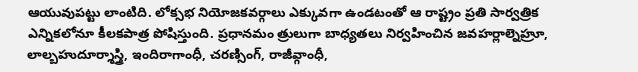ఆయువుపట్టు లాంటిది. లోక్సభ నియోజకవర్గాలు ఎక్కువగా ఉండటంతో ఆ రాష్ట్రం ప్రతి సార్వత్రిక ఎన్నికలోనూ కీలకపాత్ర పోషిస్తుంది. ప్రధానమం త్రులుగా బాధ్యతలు నిర్వహించిన జవహర్లాల్నెహ్రూ, లాల్బహుదూర్శాస్త్రి, ఇందిరాగాంధీ, చరణ్సింగ్, రాజీవ్గాంధీ,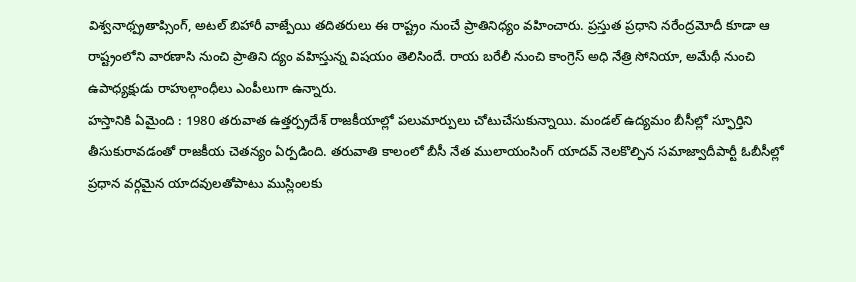విశ్వనాథ్ప్రతాప్సింగ్, అటల్ బిహారీ వాజ్పేయి తదితరులు ఈ రాష్ట్రం నుంచే ప్రాతినిధ్యం వహించారు. ప్రస్తుత ప్రధాని నరేంద్రమోదీ కూడా ఆ రాష్ట్రంలోని వారణాసి నుంచి ప్రాతిని ద్యం వహిస్తున్న విషయం తెలిసిందే. రాయ బరేలీ నుంచి కాంగ్రెస్ అధి నేత్రి సోనియా, అమేథీ నుంచి ఉపాధ్యక్షుడు రాహుల్గాంధీలు ఎంపీలుగా ఉన్నారు.
హస్తానికి ఏమైంది : 1980 తరువాత ఉత్తర్ప్రదేశ్ రాజకీయాల్లో పలుమార్పులు చోటుచేసుకున్నాయి. మండల్ ఉద్యమం బీసీల్లో స్ఫూర్తిని తీసుకురావడంతో రాజకీయ చెతన్యం ఏర్పడింది. తరువాతి కాలంలో బీసీ నేత ములాయంసింగ్ యాదవ్ నెలకొల్పిన సమాజ్వాదీపార్టీ ఓబీసీల్లో ప్రధాన వర్గమైన యాదవులతోపాటు ముస్లింలకు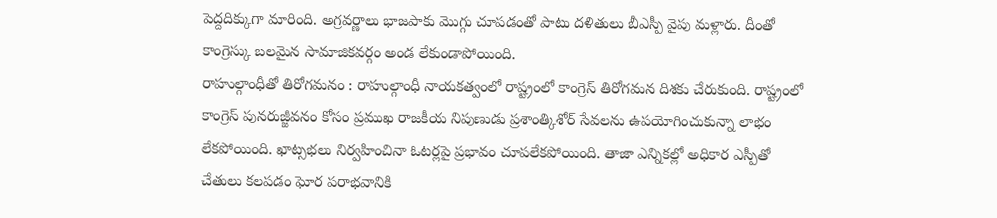పెద్దదిక్కుగా మారింది. అగ్రవర్ణాలు భాజపాకు మొగ్గు చూపడంతో పాటు దళితులు బీఎస్పీ వైపు మళ్లారు. దీంతో కాంగ్రెస్కు బలమైన సామాజికవర్గం అండ లేకుండాపోయింది.
రాహుల్గాంధీతో తిరోగమనం : రాహుల్గాంధీ నాయకత్వంలో రాష్ట్రంలో కాంగ్రెస్ తిరోగమన దిశకు చేరుకుంది. రాష్ట్రంలో కాంగ్రెస్ పునరుజ్జీవనం కోసం ప్రముఖ రాజకీయ నిపుణుడు ప్రశాంత్కిశోర్ సేవలను ఉపయోగించుకున్నా లాభం లేకపోయింది. ఖాట్సభలు నిర్వహించినా ఓటర్లపై ప్రభావం చూపలేకపోయింది. తాజా ఎన్నికల్లో అధికార ఎస్పీతో చేతులు కలపడం ఘోర పరాభవానికి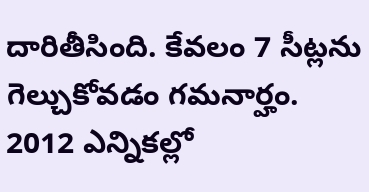దారితీసింది. కేవలం 7 సీట్లను గెల్చుకోవడం గమనార్హం. 2012 ఎన్నికల్లో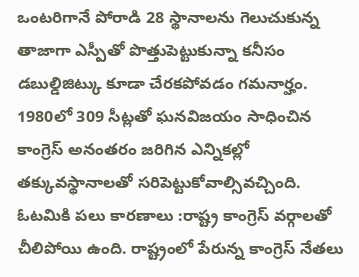ఒంటరిగానే పోరాడి 28 స్థానాలను గెలుచుకున్న తాజాగా ఎస్పీతో పొత్తుపెట్టుకున్నా కనీసం డబుల్డిజిట్కు కూడా చేరకపోవడం గమనార్హం. 1980లో 309 సీట్లతో ఘనవిజయం సాధించిన కాంగ్రెస్ అనంతరం జరిగిన ఎన్నికల్లో తక్కువస్థానాలతో సరిపెట్టుకోవాల్సివచ్చింది.
ఓటమికి పలు కారణాలు :రాష్ట్ర కాంగ్రెస్ వర్గాలతో చీలిపోయి ఉంది. రాష్ట్రంలో పేరున్న కాంగ్రెస్ నేతలు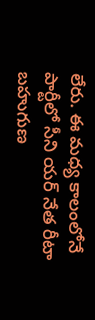లేరు. ఈ మధ్య కాలంలోనే పార్టీలో సీని యర్ నేత రీటా బహుగుణ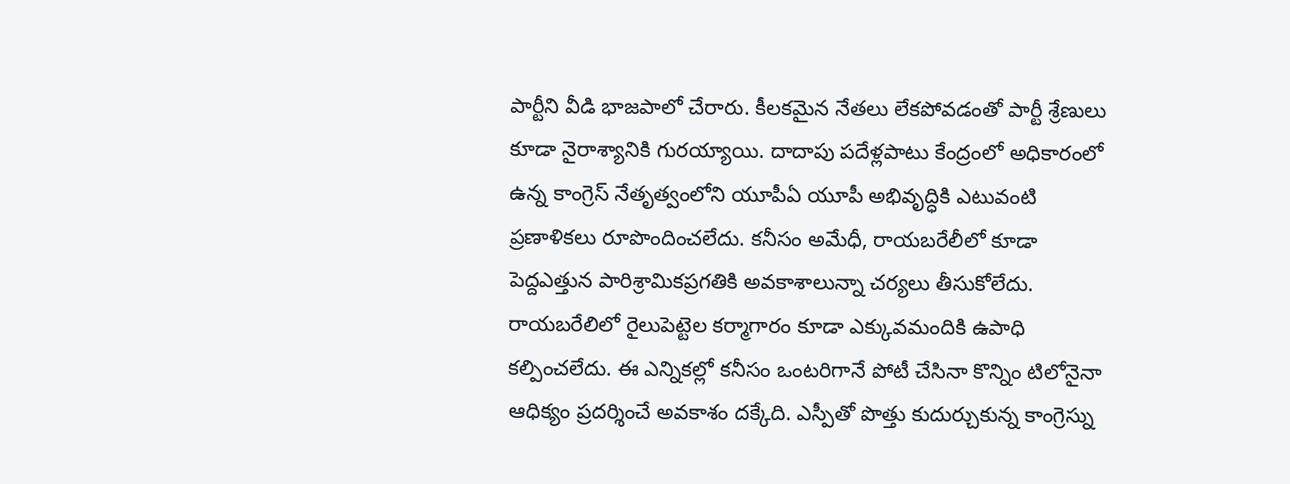పార్టీని వీడి భాజపాలో చేరారు. కీలకమైన నేతలు లేకపోవడంతో పార్టీ శ్రేణులు కూడా నైరాశ్యానికి గురయ్యాయి. దాదాపు పదేళ్లపాటు కేంద్రంలో అధికారంలో ఉన్న కాంగ్రెస్ నేతృత్వంలోని యూపీఏ యూపీ అభివృద్ధికి ఎటువంటి ప్రణాళికలు రూపొందించలేదు. కనీసం అమేధీ, రాయబరేలీలో కూడా పెద్దఎత్తున పారిశ్రామికప్రగతికి అవకాశాలున్నా చర్యలు తీసుకోలేదు. రాయబరేలిలో రైలుపెట్టెల కర్మాగారం కూడా ఎక్కువమందికి ఉపాధి కల్పించలేదు. ఈ ఎన్నికల్లో కనీసం ఒంటరిగానే పోటీ చేసినా కొన్నిం టిలోనైనా ఆధిక్యం ప్రదర్శించే అవకాశం దక్కేది. ఎస్పీతో పొత్తు కుదుర్చుకున్న కాంగ్రెస్ను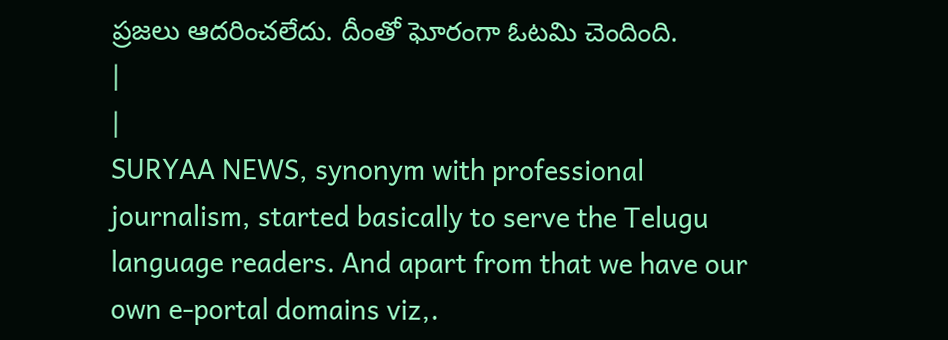ప్రజలు ఆదరించలేదు. దీంతో ఘోరంగా ఓటమి చెందింది.
|
|
SURYAA NEWS, synonym with professional journalism, started basically to serve the Telugu language readers. And apart from that we have our own e-portal domains viz,.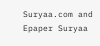Suryaa.com and Epaper Suryaa